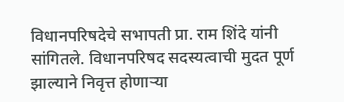विधानपरिषदेचे सभापती प्रा. राम शिंदे यांनी सांगितले. विधानपरिषद सदस्यत्वाची मुदत पूर्ण झाल्याने निवृत्त होणाऱ्या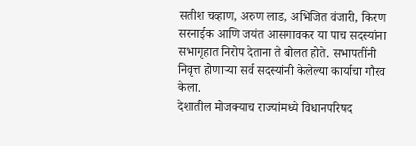सतीश चव्हाण, अरुण लाड, अभिजित वंजारी, किरण सरनाईक आणि जयंत आसगावकर या पाच सदस्यांना सभागृहात निरोप देताना ते बोलत होते. सभापतींनी निवृत्त होणाऱ्या सर्व सदस्यांनी केलेल्या कार्याचा गौरव केला.
देशातील मोजक्याच राज्यांमध्ये विधानपरिषद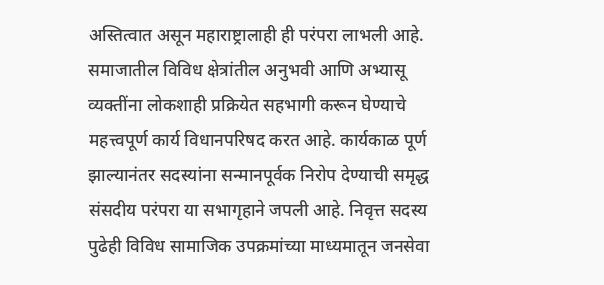अस्तित्वात असून महाराष्ट्रालाही ही परंपरा लाभली आहे. समाजातील विविध क्षेत्रांतील अनुभवी आणि अभ्यासू व्यक्तींना लोकशाही प्रक्रियेत सहभागी करून घेण्याचे महत्त्वपूर्ण कार्य विधानपरिषद करत आहे. कार्यकाळ पूर्ण झाल्यानंतर सदस्यांना सन्मानपूर्वक निरोप देण्याची समृद्ध संसदीय परंपरा या सभागृहाने जपली आहे. निवृत्त सदस्य पुढेही विविध सामाजिक उपक्रमांच्या माध्यमातून जनसेवा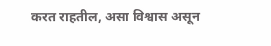करत राहतील, असा विश्वास असून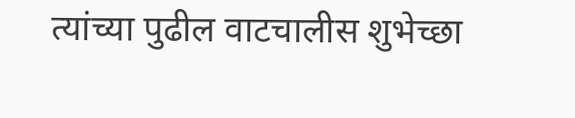त्यांच्या पुढील वाटचालीस शुभेच्छा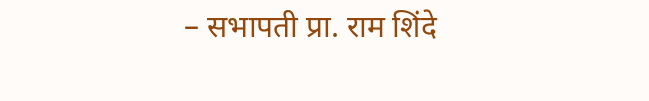– सभापती प्रा. राम शिंदे